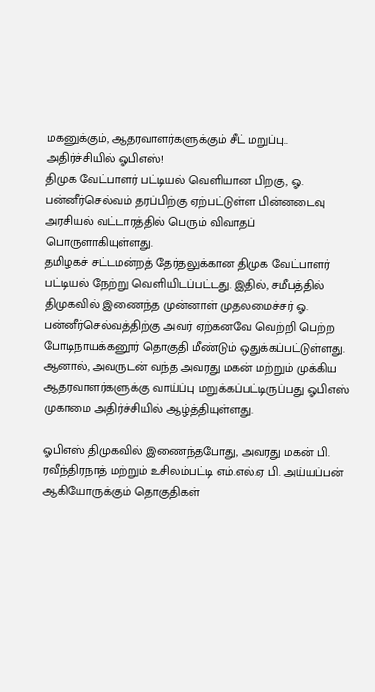மகனுக்கும், ஆதரவாளர்களுக்கும் சீட் மறுப்பு.. அதிர்ச்சியில் ஓபிஎஸ்!
திமுக வேட்பாளர் பட்டியல் வெளியான பிறகு, ஓ. பன்னீர்செல்வம் தரப்பிற்கு ஏற்பட்டுள்ள பின்னடைவு அரசியல் வட்டாரத்தில் பெரும் விவாதப் பொருளாகியுள்ளது.
தமிழகச் சட்டமன்றத் தேர்தலுக்கான திமுக வேட்பாளர் பட்டியல் நேற்று வெளியிடப்பட்டது. இதில், சமீபத்தில் திமுகவில் இணைந்த முன்னாள் முதலமைச்சர் ஓ. பன்னீர்செல்வத்திற்கு அவர் ஏற்கனவே வெற்றி பெற்ற போடிநாயக்கனூர் தொகுதி மீண்டும் ஒதுக்கப்பட்டுள்ளது. ஆனால், அவருடன் வந்த அவரது மகன் மற்றும் முக்கிய ஆதரவாளர்களுக்கு வாய்ப்பு மறுக்கப்பட்டிருப்பது ஓபிஎஸ் முகாமை அதிர்ச்சியில் ஆழ்த்தியுள்ளது.

ஓபிஎஸ் திமுகவில் இணைந்தபோது, அவரது மகன் பி. ரவீந்திரநாத் மற்றும் உசிலம்பட்டி எம்.எல்.ஏ பி. அய்யப்பன் ஆகியோருக்கும் தொகுதிகள்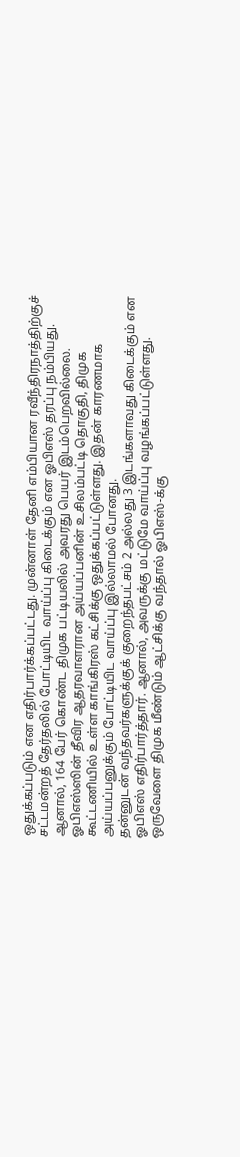ஒதுக்கப்படும் என எதிர்பார்க்கப்பட்டது. முன்னாள் தேனி எம்பியான ரவீந்திரநாத்திற்குச் சட்டமன்றத் தேர்தலில் போட்டியிட வாய்ப்பு கிடைக்கும் என ஓபிஎஸ் தரப்பு நம்பியது. ஆனால், 164 பேர் கொண்ட திமுக பட்டியலில் அவரது பெயர் இடம்பெறவில்லை.
ஓபிஎஸ்ஸின் தீவிர ஆதரவாளரான அய்யப்பனின் உசிலம்பட்டி தொகுதி, திமுக கூட்டணியில் உள்ள காங்கிரஸ் கட்சிக்கு ஒதுக்கப்பட்டுள்ளது. இதன் காரணமாக அய்யப்பனுக்கும் போட்டியிட வாய்ப்பு இல்லாமல் போனது.
தன்னுடன் வந்தவர்களுக்குக் குறைந்தபட்சம் 2 அல்லது 3 இடங்களாவது கிடைக்கும் என ஓபிஎஸ் எதிர்பார்த்தார். ஆனால், அவருக்கு மட்டுமே வாய்ப்பு வழங்கப்பட்டுள்ளது. ஒருவேளை திமுக மீண்டும் ஆட்சிக்கு வந்தால் ஓபிஎஸ்-க்கு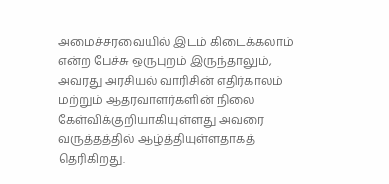அமைச்சரவையில் இடம் கிடைக்கலாம் என்ற பேச்சு ஒருபுறம் இருந்தாலும், அவரது அரசியல் வாரிசின் எதிர்காலம் மற்றும் ஆதரவாளர்களின் நிலை கேள்விக்குறியாகியுள்ளது அவரை வருத்தத்தில் ஆழ்த்தியுள்ளதாகத் தெரிகிறது.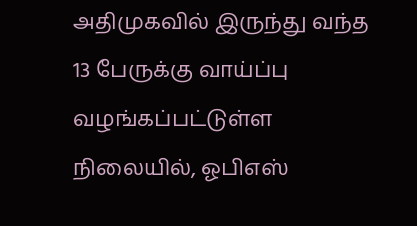அதிமுகவில் இருந்து வந்த 13 பேருக்கு வாய்ப்பு வழங்கப்பட்டுள்ள நிலையில், ஓபிஎஸ்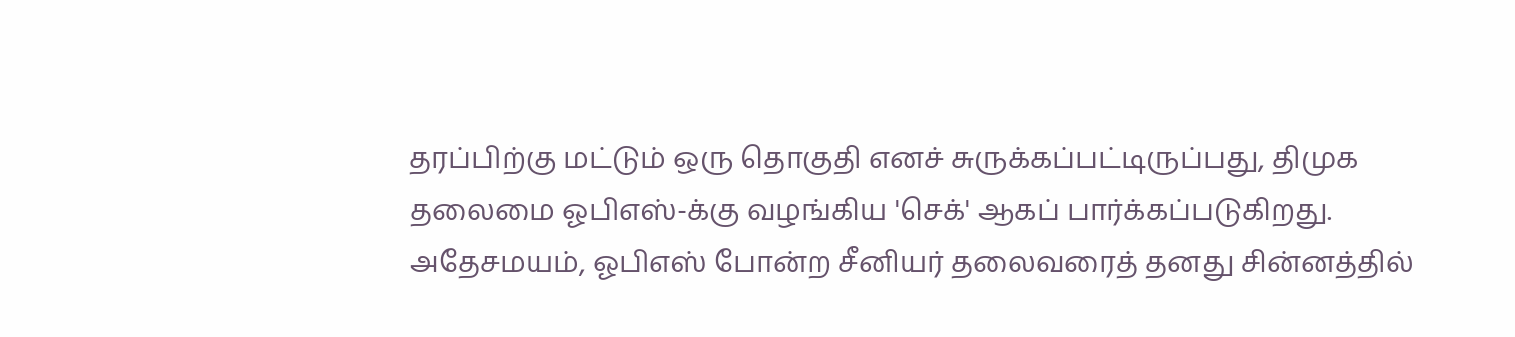தரப்பிற்கு மட்டும் ஒரு தொகுதி எனச் சுருக்கப்பட்டிருப்பது, திமுக தலைமை ஓபிஎஸ்-க்கு வழங்கிய 'செக்' ஆகப் பார்க்கப்படுகிறது. அதேசமயம், ஓபிஎஸ் போன்ற சீனியர் தலைவரைத் தனது சின்னத்தில்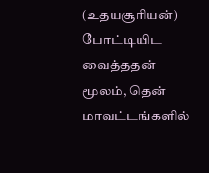(உதயசூரியன்) போட்டியிட வைத்ததன் மூலம், தென் மாவட்டங்களில்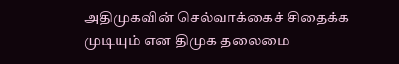அதிமுகவின் செல்வாக்கைச் சிதைக்க முடியும் என திமுக தலைமை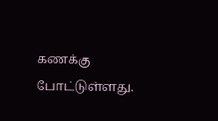கணக்கு போட்டுள்ளது.